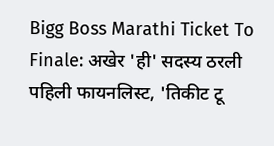Bigg Boss Marathi Ticket To Finale: अखेर 'ही' सदस्य ठरली पहिली फायनलिस्ट, 'तिकीट टू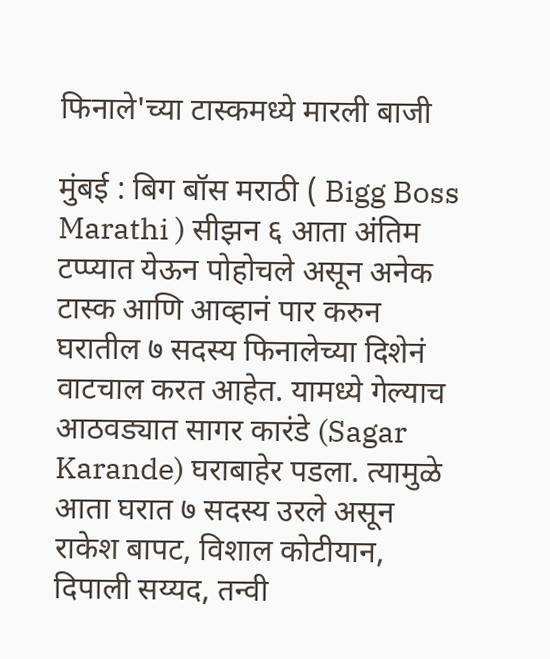फिनाले'च्या टास्कमध्ये मारली बाजी

मुंबई : बिग बॉस मराठी ( Bigg Boss Marathi ) सीझन ६ आता अंतिम टप्प्यात येऊन पोहोचले असून अनेक टास्क आणि आव्हानं पार करुन घरातील ७ सदस्य फिनालेच्या दिशेनं वाटचाल करत आहेत. यामध्ये गेल्याच आठवड्यात सागर कारंडे (Sagar Karande) घराबाहेर पडला. त्यामुळे आता घरात ७ सदस्य उरले असून
राकेश बापट, विशाल कोटीयान, दिपाली सय्यद, तन्वी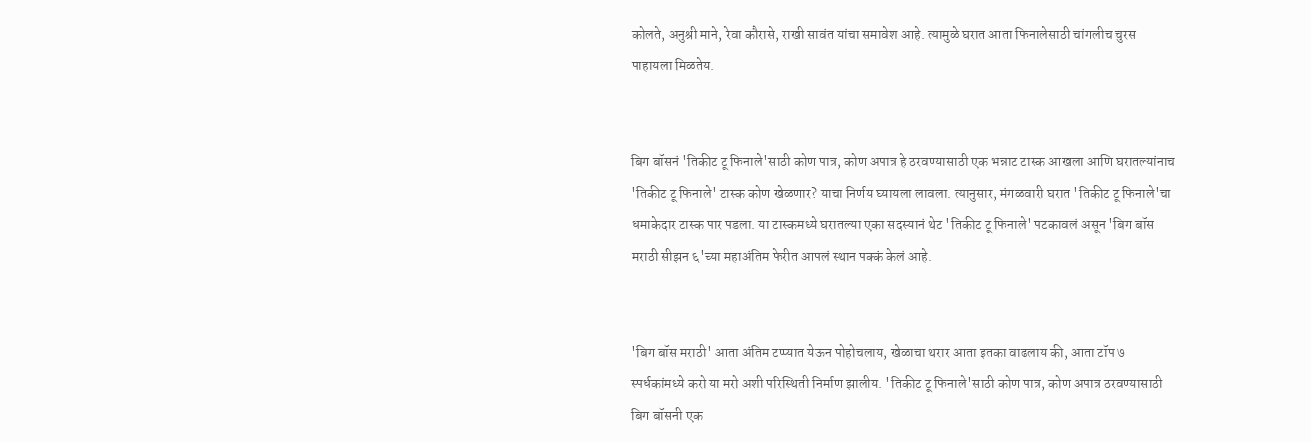कोलते, अनुश्री माने, रेवा कौरासे, राखी सावंत यांचा समावेश आहे. त्यामुळे घरात आता फिनालेसाठी चांगलीच चुरस पाहायला मिळतेय.


बिग बॉसनं 'तिकीट टू फिनाले'साठी कोण पात्र, कोण अपात्र हे ठरवण्यासाठी एक भन्नाट टास्क आखला आणि घरातल्यांनाच 'तिकीट टू फिनाले' टास्क कोण खेळणार? याचा निर्णय घ्यायला लावला. त्यानुसार, मंगळवारी घरात 'तिकीट टू फिनाले'चा धमाकेदार टास्क पार पडला. या टास्कमध्ये घरातल्या एका सदस्यानं थेट 'तिकीट टू फिनाले' पटकावलं असून 'बिग बॉस मराठी सीझन ६'च्या महाअंतिम फेरीत आपलं स्थान पक्कं केलं आहे.


'बिग बॉस मराठी' आता अंतिम टप्प्यात येऊन पोहोचलाय, खेळाचा थरार आता इतका वाढलाय की, आता टॉप ७ स्पर्धकांमध्ये करो या मरो अशी परिस्थिती निर्माण झालीय. 'तिकीट टू फिनाले'साठी कोण पात्र, कोण अपात्र ठरवण्यासाठी बिग बॉसनी एक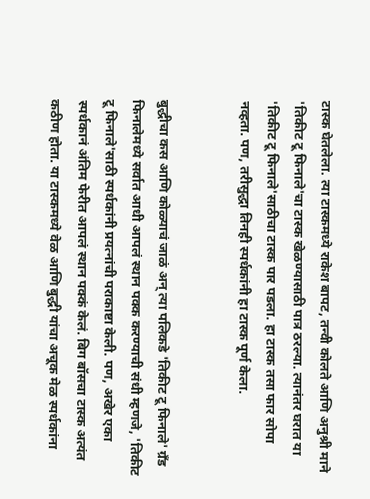टास्क घेतलेला. त्या टास्कमध्ये राकेश बापट, तन्वी कोलते आणि अनुश्री माने 'तिकीट टू फिनाले'चा टास्क खेळण्यासाठी पात्र ठरल्या. त्यानंतर घरात या 'तिकीट टू फिनाले'साठीचा टास्क पार पडला. हा टास्क तसा फार सोपा नव्हता. पण, तरीसुद्धा तिनही स्पर्धकांनी हा टास्क पूर्ण केला.


बुद्धीचा कस आणि कोळ्याचं जाळं अन् त्या पलिकडे 'तिकीट टू फिनाले' ग्रँड फिनालेमध्ये सर्वात आधी आपलं स्थान पक्क करण्याची संधी म्हणजे, 'तिकीट टू फिनाले'साठी स्पर्धकांनी प्रयत्नांची पराकाष्टा केली. पण, अखेर एका स्पर्धकानं अंतिम फेरीत आपलं स्थान पक्कं केलं. बिग बॉसचा टास्क अत्यंत कठीण होता. या टास्कमध्ये वेळ आणि बुद्धी यांचा अचूक मेळ स्पर्धकांना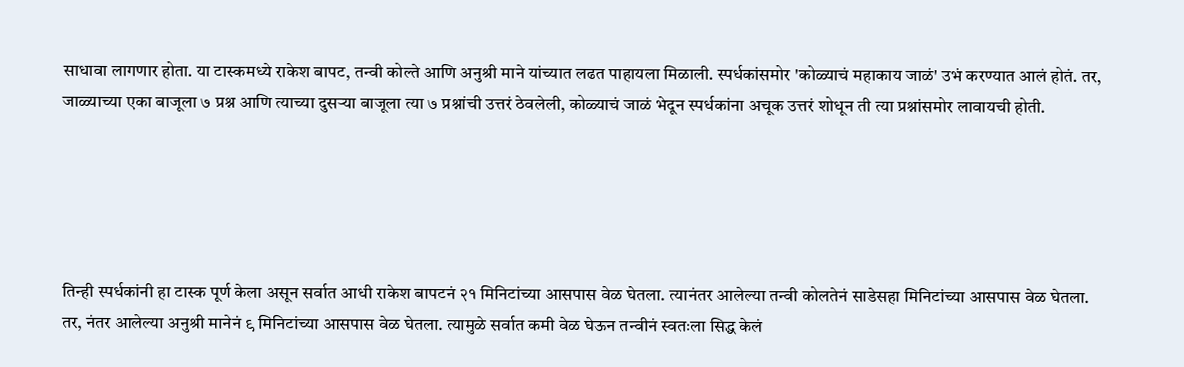साधावा लागणार होता. या टास्कमध्ये राकेश बापट, तन्वी कोल्ते आणि अनुश्री माने यांच्यात लढत पाहायला मिळाली. स्पर्धकांसमोर 'कोळ्याचं महाकाय जाळं' उभं करण्यात आलं होतं. तर, जाळ्याच्या एका बाजूला ७ प्रश्न आणि त्याच्या दुसऱ्या बाजूला त्या ७ प्रश्नांची उत्तरं ठेवलेली, कोळ्याचं जाळं भेदून स्पर्धकांना अचूक उत्तरं शोधून ती त्या प्रश्नांसमोर लावायची होती.





तिन्ही स्पर्धकांनी हा टास्क पूर्ण केला असून सर्वात आधी राकेश बापटनं २१ मिनिटांच्या आसपास वेळ घेतला. त्यानंतर आलेल्या तन्वी कोलतेनं साडेसहा मिनिटांच्या आसपास वेळ घेतला. तर, नंतर आलेल्या अनुश्री मानेनं ९ मिनिटांच्या आसपास वेळ घेतला. त्यामुळे सर्वात कमी वेळ घेऊन तन्वीनं स्वतःला सिद्ध केलं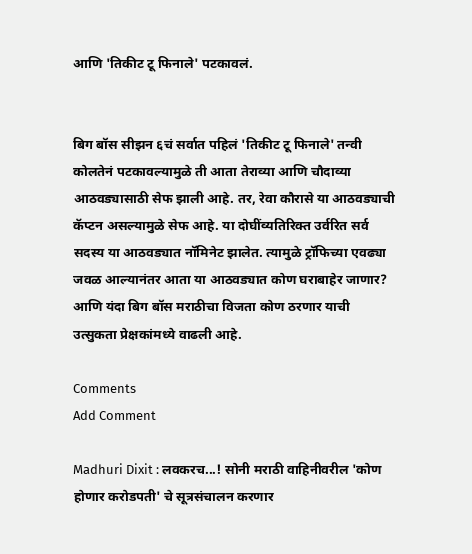आणि 'तिकीट टू फिनाले' पटकावलं.


बिग बॉस सीझन ६चं सर्वात पहिलं 'तिकीट टू फिनाले' तन्वी कोलतेनं पटकावल्यामुळे ती आता तेराव्या आणि चौदाव्या आठवड्यासाठी सेफ झाली आहे. तर, रेवा कौरासे या आठवड्याची कॅप्टन असल्यामुळे सेफ आहे. या दोघींव्यतिरिक्त उर्वरित सर्व सदस्य या आठवड्यात नॉमिनेट झालेत. त्यामुळे ट्रॉफिच्या एवढ्या जवळ आल्यानंतर आता या आठवड्यात कोण घराबाहेर जाणार? आणि यंदा बिग बॉस मराठीचा विजता कोण ठरणार याची उत्सुकता प्रेक्षकांमध्ये वाढली आहे.

Comments
Add Comment

Madhuri Dixit : लवकरच...! सोनी मराठी वाहिनीवरील 'कोण होणार करोडपती' चे सूत्रसंचालन करणार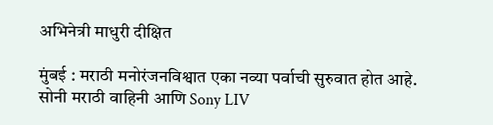अभिनेत्री माधुरी दीक्षित

मुंबई : मराठी मनोरंजनविश्वात एका नव्या पर्वाची सुरुवात होत आहे. सोनी मराठी वाहिनी आणि Sony LIV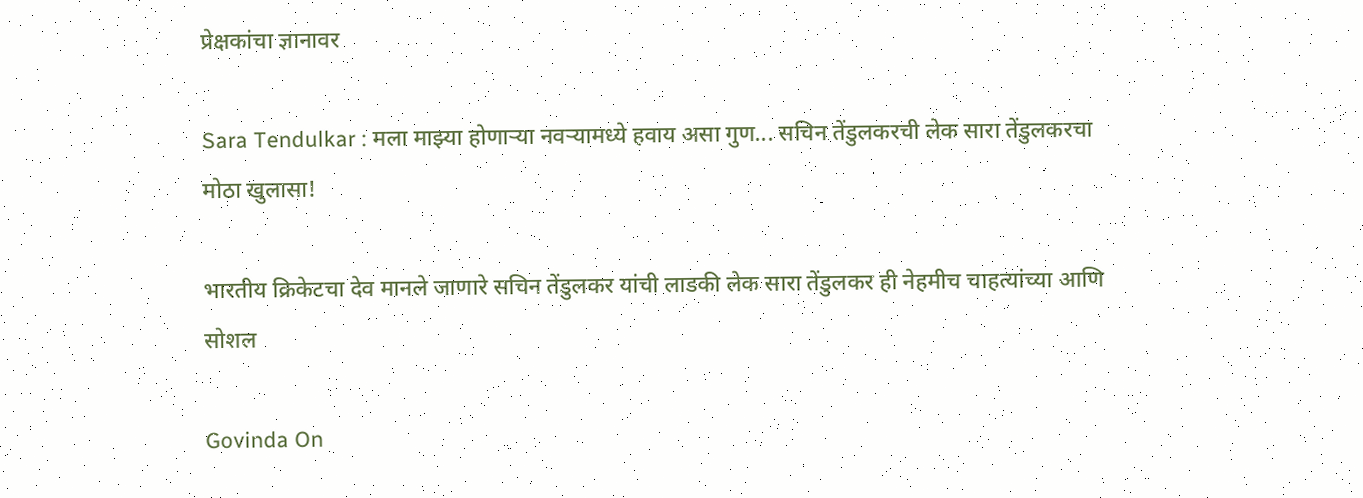प्रेक्षकांचा ज्ञानावर

Sara Tendulkar : मला माझ्या होणाऱ्या नवऱ्यामध्ये हवाय असा गुण... सचिन तेंडुलकरची लेक सारा तेंडुलकरचा मोठा खुलासा!

भारतीय क्रिकेटचा देव मानले जाणारे सचिन तेंडुलकर यांची लाडकी लेक सारा तेंडुलकर ही नेहमीच चाहत्यांच्या आणि सोशल

Govinda On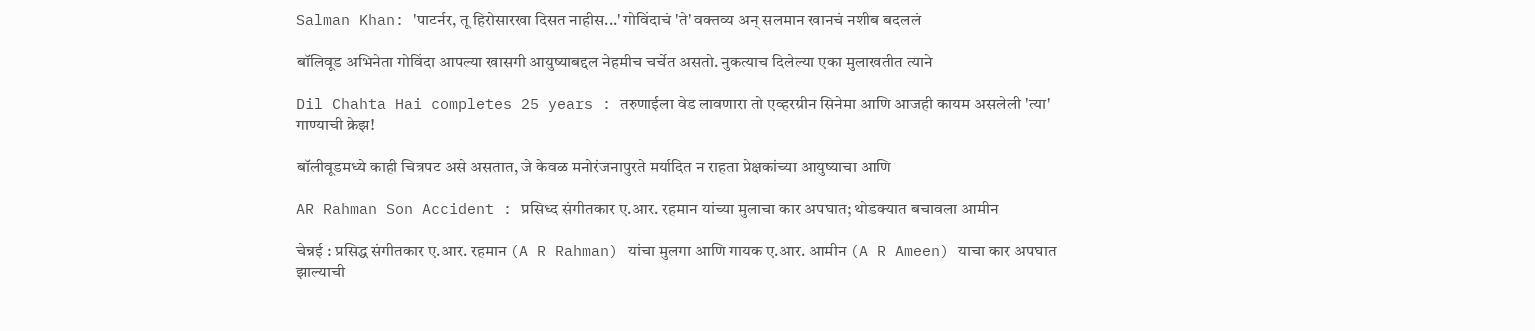Salman Khan: 'पाटर्नर, तू हिरोसारखा दिसत नाहीस...' गोविंदाचं 'ते' वक्तव्य अन् सलमान खानचं नशीब बदललं

बॉलिवूड अभिनेता गोविंदा आपल्या खासगी आयुष्याबद्दल नेहमीच चर्चेत असतो. नुकत्याच दिलेल्या एका मुलाखतीत त्याने

Dil Chahta Hai completes 25 years : तरुणाईला वेड लावणारा तो एव्हरग्रीन सिनेमा आणि आजही कायम असलेली 'त्या' गाण्याची क्रेझ!

बॉलीवूडमध्ये काही चित्रपट असे असतात, जे केवळ मनोरंजनापुरते मर्यादित न राहता प्रेक्षकांच्या आयुष्याचा आणि

AR Rahman Son Accident : प्रसिध्द संगीतकार ए.आर. रहमान यांच्या मुलाचा कार अपघात; थोडक्यात बचावला आमीन

चेन्नई : प्रसिद्ध संगीतकार ए.आर. रहमान (A R Rahman) यांचा मुलगा आणि गायक ए.आर. आमीन (A R Ameen) याचा कार अपघात झाल्याची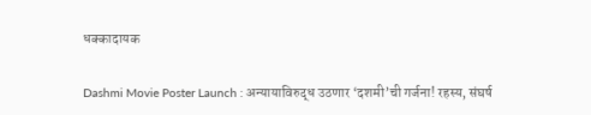धक्कादायक

Dashmi Movie Poster Launch : अन्यायाविरुद्ध उठणार ‘दशमी’ची गर्जना! रहस्य, संघर्ष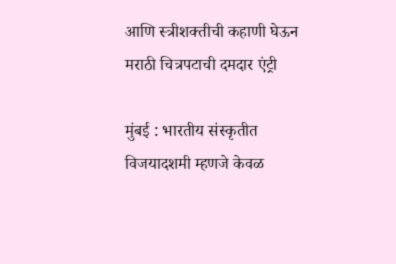आणि स्त्रीशक्तीची कहाणी घेऊन मराठी चित्रपटाची दमदार एंट्री

मुंबई : भारतीय संस्कृतीत विजयादशमी म्हणजे केवळ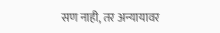सण नाही, तर अन्यायावर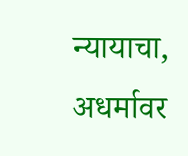न्यायाचा, अधर्मावर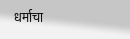धर्माचा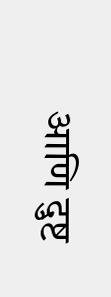आणि दुष्ट